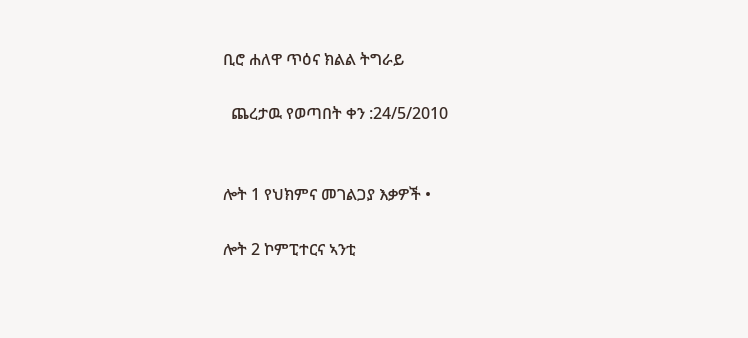ቢሮ ሐለዋ ጥዕና ክልል ትግራይ

  ጨረታዉ የወጣበት ቀን :24/5/2010


ሎት 1 የህክምና መገልጋያ እቃዎች •

ሎት 2 ኮምፒተርና ኣንቲ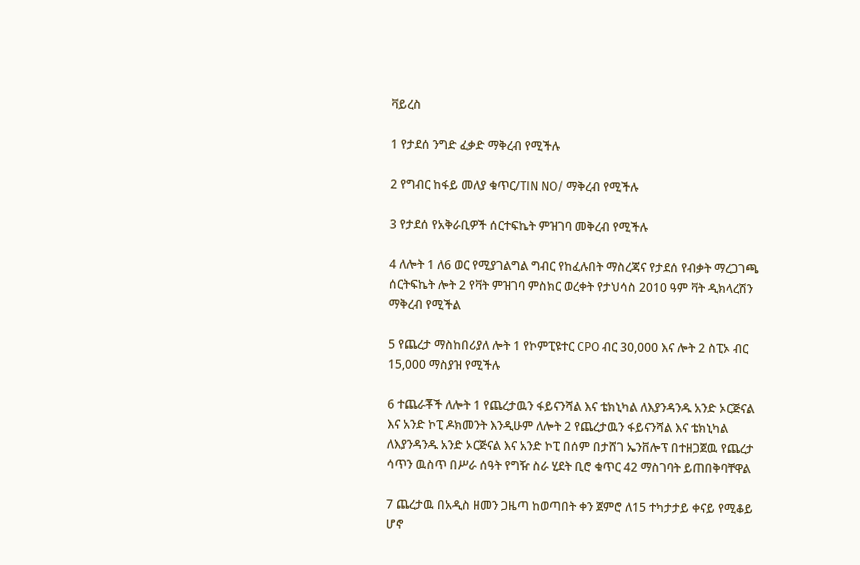ቫይረስ

1 የታደሰ ንግድ ፈቃድ ማቅረብ የሚችሉ

2 የግብር ከፋይ መለያ ቁጥር/TIN NO/ ማቅረብ የሚችሉ

3 የታደሰ የአቅራቢዎች ሰርተፍኬት ምዝገባ መቅረብ የሚችሉ

4 ለሎት 1 ለ6 ወር የሚያገልግል ግብር የከፈሉበት ማስረጃና የታደሰ የብቃት ማረጋገጫ ሰርትፍኬት ሎት 2 የቫት ምዝገባ ምስክር ወረቀት የታህሳስ 2010 ዓም ቫት ዲክላረሽን ማቅረብ የሚችል

5 የጨረታ ማስከበሪያለ ሎት 1 የኮምፒዩተር CPO ብር 30,000 እና ሎት 2 ስፒኦ ብር 15,000 ማስያዝ የሚችሉ

6 ተጨራቾች ለሎት 1 የጨረታዉን ፋይናንሻል እና ቴክኒካል ለእያንዳንዱ አንድ ኦርጅናል እና አንድ ኮፒ ዶክመንት እንዲሁም ለሎት 2 የጨረታዉን ፋይናንሻል እና ቴክኒካል ለእያንዳንዱ አንድ ኦርጅናል እና አንድ ኮፒ በሰም በታሸገ ኤንቨሎፕ በተዘጋጀዉ የጨረታ ሳጥን ዉስጥ በሥራ ሰዓት የግዥ ስራ ሂደት ቢሮ ቁጥር 42 ማስገባት ይጠበቅባቸዋል

7 ጨረታዉ በአዲስ ዘመን ጋዜጣ ከወጣበት ቀን ጀምሮ ለ15 ተካታታይ ቀናይ የሚቆይ ሆኖ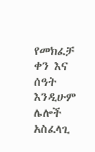የመክፈቻ ቀን እና ሰዓት እንዲሁም ሌሎች አስፈላጊ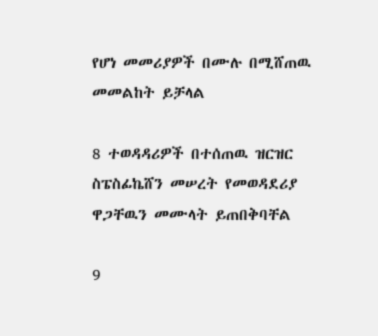የሆነ መመሪያዎች በሙሉ በሚሸጠዉ መመልከት ይቻላል

8 ተወዳዳሪዎች በተሰጠዉ ዝርዝር ስፔስፊኬሸን መሠረት የመወዳደሪያ ዋጋቸዉን መሙላት ይጠበቅባቸል

9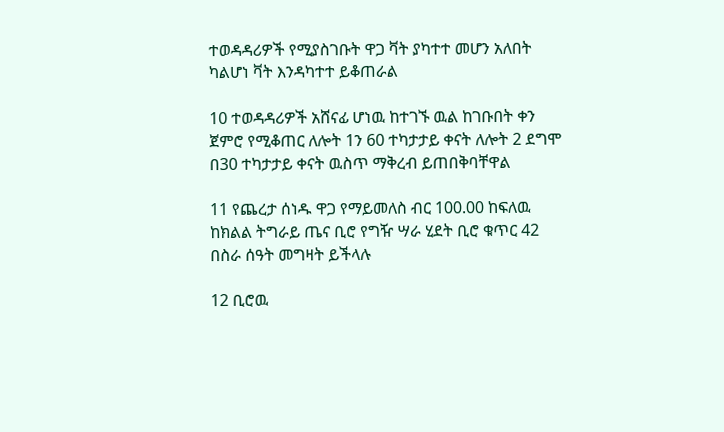ተወዳዳሪዎች የሚያስገቡት ዋጋ ቫት ያካተተ መሆን አለበት ካልሆነ ቫት እንዳካተተ ይቆጠራል

10 ተወዳዳሪዎች አሸናፊ ሆነዉ ከተገኙ ዉል ከገቡበት ቀን ጀምሮ የሚቆጠር ለሎት 1ን 60 ተካታታይ ቀናት ለሎት 2 ደግሞ በ30 ተካታታይ ቀናት ዉስጥ ማቅረብ ይጠበቅባቸዋል

11 የጨረታ ሰነዱ ዋጋ የማይመለስ ብር 100.00 ከፍለዉ ከክልል ትግራይ ጤና ቢሮ የግዥ ሣራ ሂደት ቢሮ ቁጥር 42 በስራ ሰዓት መግዛት ይችላሉ

12 ቢሮዉ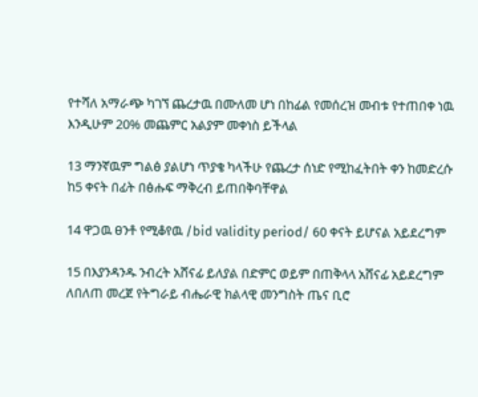የተሻለ አማራጭ ካገኘ ጨረታዉ በሙለመ ሆነ በከፊል የመሰረዝ መብቱ የተጠበቀ ነዉ እንዲሁም 20% መጨምር አልያም መቀነስ ይችላል

13 ማንኛዉም ግልፅ ያልሆነ ጥያቄ ካላችሁ የጨረታ ሰነድ የሚከፈትበት ቀን ከመድረሱ ከ5 ቀናት በፊት በፅሑፍ ማቅረብ ይጠበቅባቸዋል

14 ዋጋዉ ፀንቶ የሚቆየዉ /bid validity period/ 60 ቀናት ይሆናል አይደረግም

15 በእያንዳንዱ ንብረት አሸናፊ ይለያል በድምር ወይም በጠቅላላ አሸናፊ አይደረግም ለበለጠ መረጀ የትግራይ ብሔራዊ ክልላዊ መንግስት ጤና ቢሮ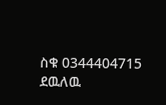ስቁ 0344404715 ደዉለዉ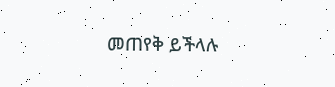መጠየቅ ይችላሉ